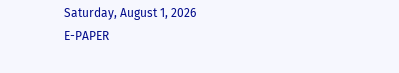Saturday, August 1, 2026
E-PAPER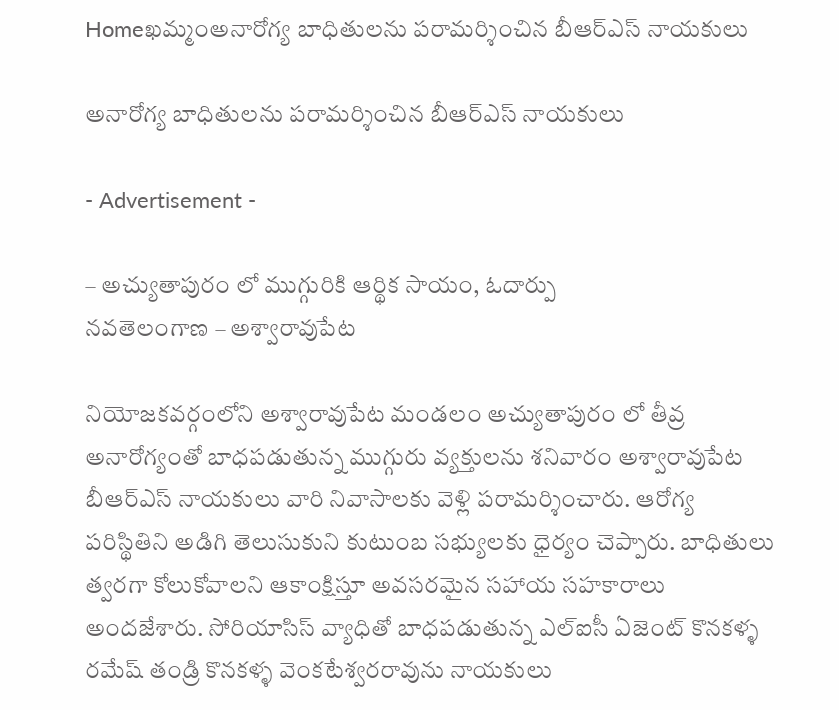Homeఖమ్మంఅనారోగ్య బాధితులను పరామర్శించిన బీఆర్ఎస్ నాయకులు

అనారోగ్య బాధితులను పరామర్శించిన బీఆర్ఎస్ నాయకులు

- Advertisement -

– అచ్యుతాపురం లో ముగ్గురికి ఆర్థిక సాయం, ఓదార్పు
నవతెలంగాణ – అశ్వారావుపేట

నియోజకవర్గంలోని అశ్వారావుపేట మండలం అచ్యుతాపురం లో తీవ్ర అనారోగ్యంతో బాధపడుతున్న ముగ్గురు వ్యక్తులను శనివారం అశ్వారావుపేట బీఆర్ఎస్ నాయకులు వారి నివాసాలకు వెళ్లి పరామర్శించారు. ఆరోగ్య పరిస్థితిని అడిగి తెలుసుకుని కుటుంబ సభ్యులకు ధైర్యం చెప్పారు. బాధితులు త్వరగా కోలుకోవాలని ఆకాంక్షిస్తూ అవసరమైన సహాయ సహకారాలు అందజేశారు. సోరియాసిస్ వ్యాధితో బాధపడుతున్న ఎల్ఐసీ ఏజెంట్ కొనకళ్ళ రమేష్ తండ్రి కొనకళ్ళ వెంకటేశ్వరరావును నాయకులు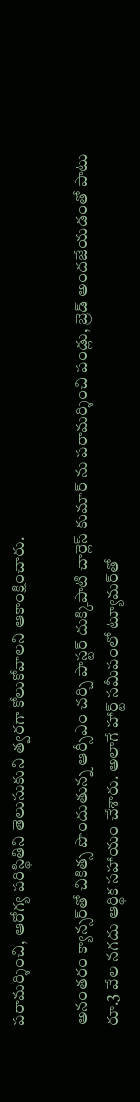పరామర్శించి, ఆరోగ్య పరిస్థితిని తెలుసుకుని త్వరగా కోలుకోవాలని ఆకాంక్షించారు.

అనంతరం క్యాన్సర్‌తో చికిత్స పొందుతున్న ఆర్సీఎం చర్చి పాస్టర్ దుక్కిపాటి చార్లెస్ కుమార్ ను పరామర్శించి పండ్లు, బ్రెడ్ అందజేయడంతో పాటు రూ.3 వేల నగదు ఆర్థిక సహాయం చేశారు. అలాగే హార్ట్ సమీపంలో ట్యూమర్‌తో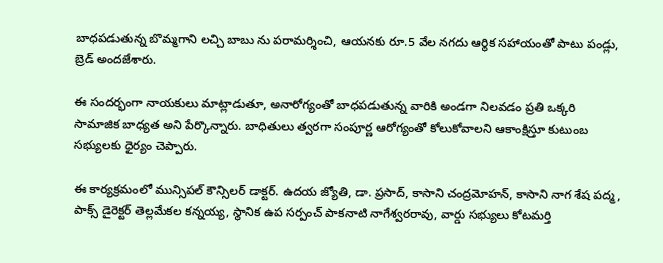బాధపడుతున్న బొమ్మగాని లచ్చి బాబు ను పరామర్శించి, ఆయనకు రూ.5 వేల నగదు ఆర్థిక సహాయంతో పాటు పండ్లు, బ్రెడ్ అందజేశారు.

ఈ సందర్భంగా నాయకులు మాట్లాడుతూ, అనారోగ్యంతో బాధపడుతున్న వారికి అండగా నిలవడం ప్రతి ఒక్కరి సామాజిక బాధ్యత అని పేర్కొన్నారు. బాధితులు త్వరగా సంపూర్ణ ఆరోగ్యంతో కోలుకోవాలని ఆకాంక్షిస్తూ కుటుంబ సభ్యులకు ధైర్యం చెప్పారు.

ఈ కార్యక్రమంలో మున్సిపల్ కౌన్సిలర్ డాక్టర్. ఉదయ జ్యోతి, డా. ప్రసాద్, కాసాని చంద్రమోహన్, కాసాని నాగ శేష పద్మ, పాక్స్ డైరెక్టర్ తెల్లమేకల కన్నయ్య, స్థానిక ఉప సర్పంచ్ పాకనాటి నాగేశ్వరరావు, వార్డు సభ్యులు కోటమర్తి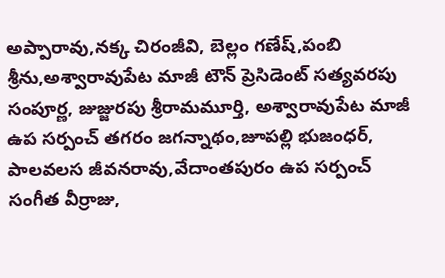అప్పారావు,నక్క చిరంజీవి, బెల్లం గణేష్,పంబి శ్రీను,అశ్వారావుపేట మాజీ టౌన్ ప్రెసిడెంట్ సత్యవరపు సంపూర్ణ, జుజ్జురపు శ్రీరామమూర్తి, అశ్వారావుపేట మాజీ ఉప సర్పంచ్ తగరం జగన్నాథం,జూపల్లి భుజంధర్, పాలవలస జీవనరావు,వేదాంతపురం ఉప సర్పంచ్ సంగీత వీర్రాజు,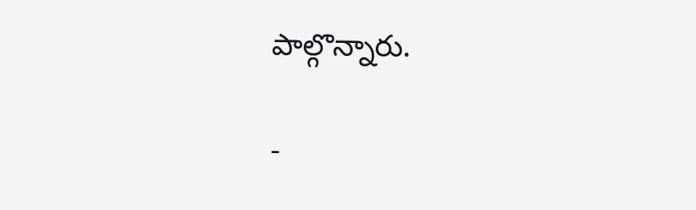పాల్గొన్నారు.

-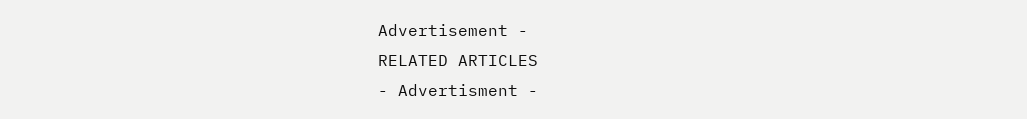Advertisement -
RELATED ARTICLES
- Advertisment -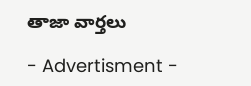తాజా వార్తలు

- Advertisment -